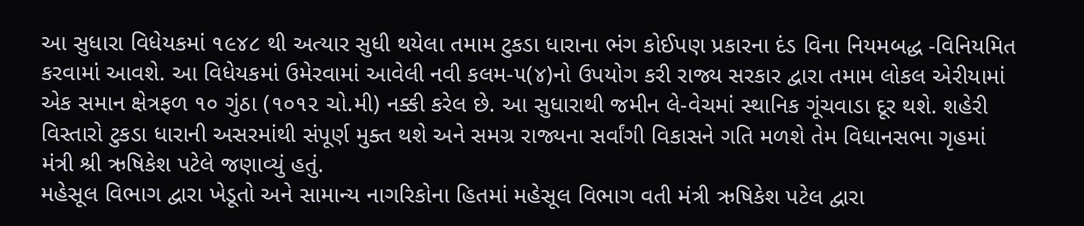આ સુધારા વિધેયકમાં ૧૯૪૮ થી અત્યાર સુધી થયેલા તમામ ટુકડા ધારાના ભંગ કોઈપણ પ્રકારના દંડ વિના નિયમબદ્ધ -વિનિયમિત કરવામાં આવશે. આ વિધેયકમાં ઉમેરવામાં આવેલી નવી કલમ-૫(૪)નો ઉપયોગ કરી રાજ્ય સરકાર દ્વારા તમામ લોકલ એરીયામાં એક સમાન ક્ષેત્રફળ ૧૦ ગુંઠા (૧૦૧૨ ચો.મી) નક્કી કરેલ છે. આ સુધારાથી જમીન લે-વેચમાં સ્થાનિક ગૂંચવાડા દૂર થશે. શહેરી વિસ્તારો ટુકડા ધારાની અસરમાંથી સંપૂર્ણ મુક્ત થશે અને સમગ્ર રાજ્યના સર્વાંગી વિકાસને ગતિ મળશે તેમ વિધાનસભા ગૃહમાં મંત્રી શ્રી ઋષિકેશ પટેલે જણાવ્યું હતું.
મહેસૂલ વિભાગ દ્વારા ખેડૂતો અને સામાન્ય નાગરિકોના હિતમાં મહેસૂલ વિભાગ વતી મંત્રી ઋષિકેશ પટેલ દ્વારા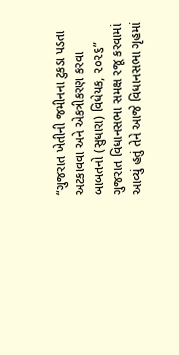“ગુજરાત ખેતીની જમીનના ટુકડા પડતા અટકાવવા અને એકત્રીકરણ કરવા બાબતનો (સુધારા) વિધેયક, ૨૦૨૬” ગુજરાત વિધાનસભા સમક્ષ રજૂ કરવામાં આવ્યું હતું તેને આજે વિધાનસભા ગૃહમાં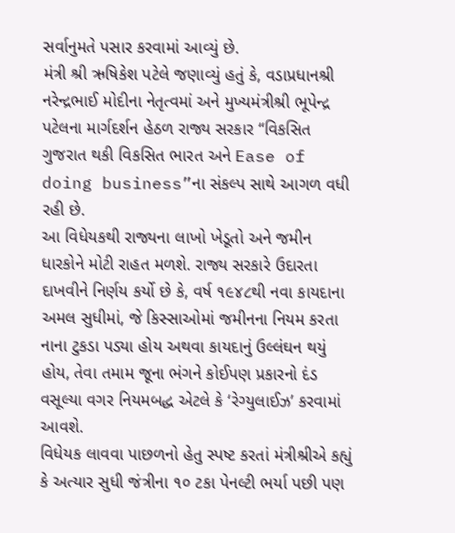સર્વાનુમતે પસાર કરવામાં આવ્યું છે.
મંત્રી શ્રી ઋષિકેશ પટેલે જણાવ્યું હતું કે, વડાપ્રધાનશ્રી નરેન્દ્રભાઈ મોદીના નેતૃત્વમાં અને મુખ્યમંત્રીશ્રી ભૂપેન્દ્ર પટેલના માર્ગદર્શન હેઠળ રાજ્ય સરકાર “વિકસિત ગુજરાત થકી વિકસિત ભારત અને Ease of doing business”ના સંકલ્પ સાથે આગળ વધી રહી છે.
આ વિધેયકથી રાજ્યના લાખો ખેડૂતો અને જમીન ધારકોને મોટી રાહત મળશે. રાજ્ય સરકારે ઉદારતા દાખવીને નિર્ણય કર્યો છે કે, વર્ષ ૧૯૪૮થી નવા કાયદાના અમલ સુધીમાં, જે કિસ્સાઓમાં જમીનના નિયમ કરતા નાના ટુકડા પડ્યા હોય અથવા કાયદાનું ઉલ્લંઘન થયું હોય, તેવા તમામ જૂના ભંગને કોઈપણ પ્રકારનો દંડ વસૂલ્યા વગર નિયમબદ્ધ એટલે કે ‘રેગ્યુલાઈઝ’ કરવામાં આવશે.
વિધેયક લાવવા પાછળનો હેતુ સ્પષ્ટ કરતાં મંત્રીશ્રીએ કહ્યું કે અત્યાર સુધી જંત્રીના ૧૦ ટકા પેનલ્ટી ભર્યા પછી પણ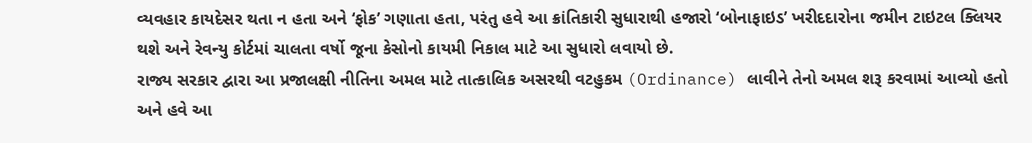વ્યવહાર કાયદેસર થતા ન હતા અને ‘ફોક’ ગણાતા હતા, પરંતુ હવે આ ક્રાંતિકારી સુધારાથી હજારો ‘બોનાફાઇડ’ ખરીદદારોના જમીન ટાઇટલ ક્લિયર થશે અને રેવન્યુ કોર્ટમાં ચાલતા વર્ષો જૂના કેસોનો કાયમી નિકાલ માટે આ સુધારો લવાયો છે.
રાજ્ય સરકાર દ્વારા આ પ્રજાલક્ષી નીતિના અમલ માટે તાત્કાલિક અસરથી વટહુકમ (Ordinance) લાવીને તેનો અમલ શરૂ કરવામાં આવ્યો હતો અને હવે આ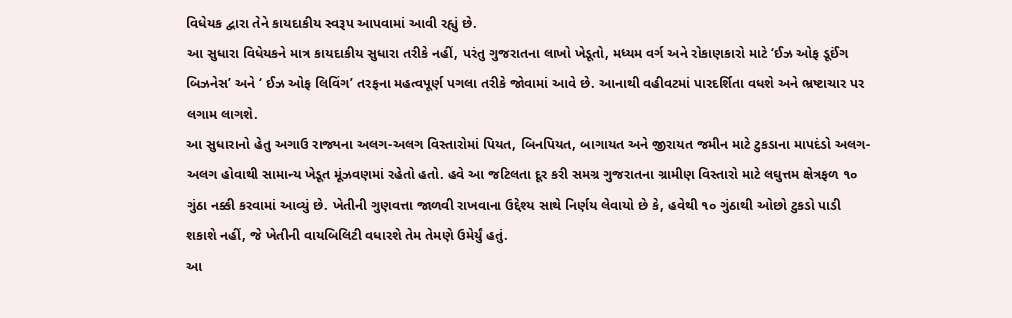વિધેયક દ્વારા તેને કાયદાકીય સ્વરૂપ આપવામાં આવી રહ્યું છે.
આ સુધારા વિધેયકને માત્ર કાયદાકીય સુધારા તરીકે નહીં, પરંતુ ગુજરાતના લાખો ખેડૂતો, મધ્યમ વર્ગ અને રોકાણકારો માટે ‘ઈઝ ઓફ ડૂઈંગ બિઝનેસ’ અને ‘ ઈઝ ઓફ લિવિંગ’ તરફના મહત્વપૂર્ણ પગલા તરીકે જોવામાં આવે છે. આનાથી વહીવટમાં પારદર્શિતા વધશે અને ભ્રષ્ટાચાર પર લગામ લાગશે.
આ સુધારાનો હેતુ અગાઉ રાજ્યના અલગ-અલગ વિસ્તારોમાં પિયત, બિનપિયત, બાગાયત અને જીરાયત જમીન માટે ટુકડાના માપદંડો અલગ-અલગ હોવાથી સામાન્ય ખેડૂત મૂંઝવણમાં રહેતો હતો. હવે આ જટિલતા દૂર કરી સમગ્ર ગુજરાતના ગ્રામીણ વિસ્તારો માટે લઘુત્તમ ક્ષેત્રફળ ૧૦ ગુંઠા નક્કી કરવામાં આવ્યું છે. ખેતીની ગુણવત્તા જાળવી રાખવાના ઉદ્દેશ્ય સાથે નિર્ણય લેવાયો છે કે, હવેથી ૧૦ ગુંઠાથી ઓછો ટુકડો પાડી શકાશે નહીં, જે ખેતીની વાયબિલિટી વધારશે તેમ તેમણે ઉમેર્યું હતું.
આ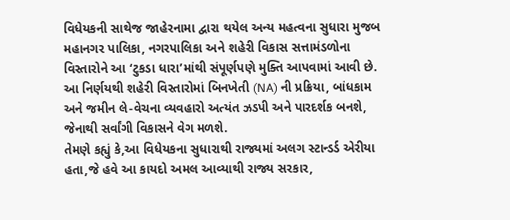વિધેયકની સાથેજ જાહેરનામા દ્વારા થયેલ અન્ય મહત્વના સુધારા મુજબ મહાનગર પાલિકા, નગરપાલિકા અને શહેરી વિકાસ સત્તામંડળોના વિસ્તારોને આ ‘ટુકડા ધારા’માંથી સંપૂર્ણપણે મુક્તિ આપવામાં આવી છે. આ નિર્ણયથી શહેરી વિસ્તારોમાં બિનખેતી (NA) ની પ્રક્રિયા, બાંધકામ અને જમીન લે-વેચના વ્યવહારો અત્યંત ઝડપી અને પારદર્શક બનશે, જેનાથી સર્વાંગી વિકાસને વેગ મળશે.
તેમણે કહ્યું કે,આ વિધેયકના સુધારાથી રાજ્યમાં અલગ સ્ટાન્ડર્ડ એરીયા હતા,જે હવે આ કાયદો અમલ આવ્યાથી રાજ્ય સરકાર,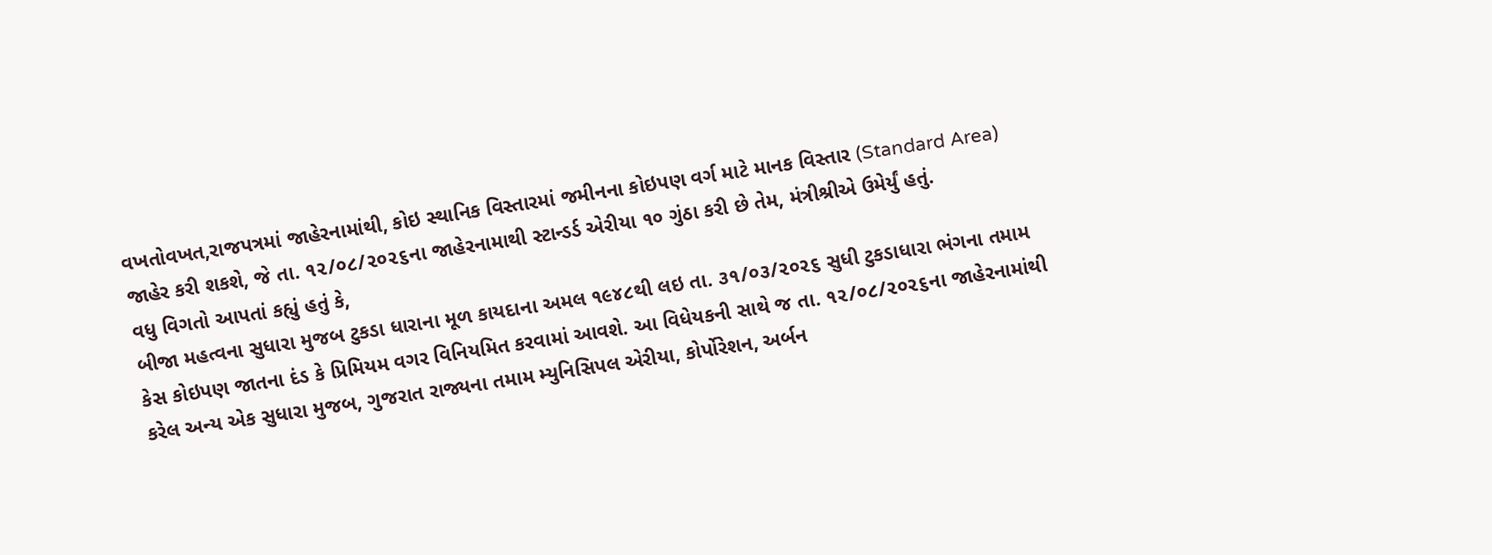વખતોવખત,રાજપત્રમાં જાહેરનામાંથી, કોઇ સ્થાનિક વિસ્તારમાં જમીનના કોઇપણ વર્ગ માટે માનક વિસ્તાર (Standard Area) જાહેર કરી શકશે, જે તા. ૧૨/૦૮/૨૦૨૬ના જાહેરનામાથી સ્ટાન્ડર્ડ એરીયા ૧૦ ગુંઠા કરી છે તેમ, મંત્રીશ્રીએ ઉમેર્યું હતું.
વધુ વિગતો આપતાં કહ્યું હતું કે,
બીજા મહત્વના સુધારા મુજબ ટુકડા ધારાના મૂળ કાયદાના અમલ ૧૯૪૮થી લઇ તા. ૩૧/૦૩/૨૦૨૬ સુધી ટુકડાધારા ભંગના તમામ કેસ કોઇપણ જાતના દંડ કે પ્રિમિયમ વગર વિનિયમિત કરવામાં આવશે. આ વિધેયકની સાથે જ તા. ૧૨/૦૮/૨૦૨૬ના જાહેરનામાંથી કરેલ અન્ય એક સુધારા મુજબ, ગુજરાત રાજ્યના તમામ મ્યુનિસિપલ એરીયા, કોર્પોરેશન, અર્બન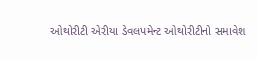ઓથોરીટી એરીયા ડેવલપમેન્ટ ઓથોરીટીનો સમાવેશ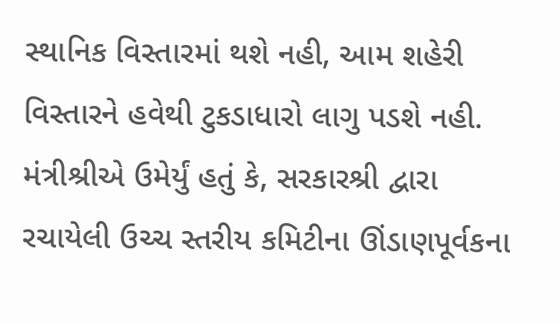સ્થાનિક વિસ્તારમાં થશે નહી, આમ શહેરી વિસ્તારને હવેથી ટુકડાધારો લાગુ પડશે નહી.
મંત્રીશ્રીએ ઉમેર્યું હતું કે, સરકારશ્રી દ્વારા રચાયેલી ઉચ્ચ સ્તરીય કમિટીના ઊંડાણપૂર્વકના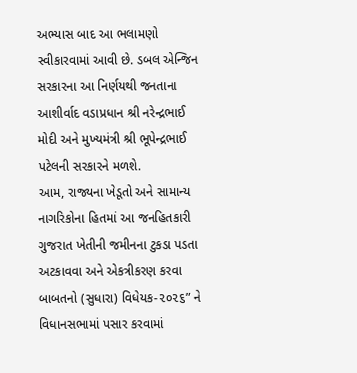અભ્યાસ બાદ આ ભલામણો સ્વીકારવામાં આવી છે. ડબલ એન્જિન સરકારના આ નિર્ણયથી જનતાના આશીર્વાદ વડાપ્રધાન શ્રી નરેન્દ્રભાઈ મોદી અને મુખ્યમંત્રી શ્રી ભૂપેન્દ્રભાઈ પટેલની સરકારને મળશે.
આમ, રાજ્યના ખેડૂતો અને સામાન્ય નાગરિકોના હિતમાં આ જનહિતકારી ગુજરાત ખેતીની જમીનના ટુકડા પડતા અટકાવવા અને એકત્રીકરણ કરવા બાબતનો (સુધારા) વિધેયક-૨૦૨૬” ને વિધાનસભામાં પસાર કરવામાં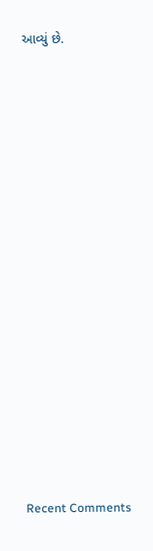આવ્યું છે.
















Recent Comments